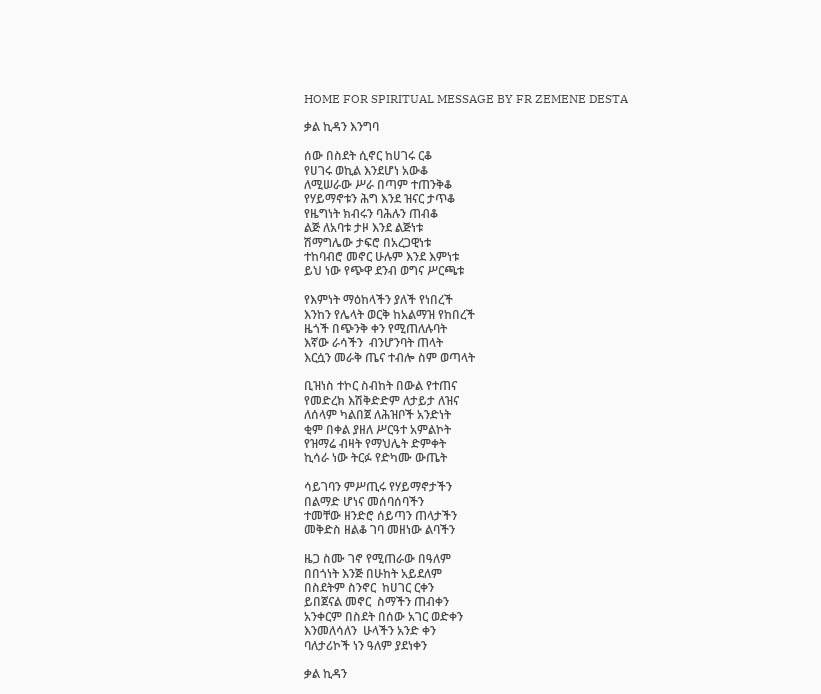HOME FOR SPIRITUAL MESSAGE BY FR ZEMENE DESTA

ቃል ኪዳን እንግባ

ሰው በስደት ሲኖር ከሀገሩ ርቆ
የሀገሩ ወኪል እንደሆነ አውቆ
ለሚሠራው ሥራ በጣም ተጠንቅቆ
የሃይማኖቱን ሕግ እንደ ዝናር ታጥቆ
የዜግነት ክብሩን ባሕሉን ጠብቆ
ልጅ ለአባቱ ታዞ እንደ ልጅነቱ
ሽማግሌው ታፍሮ በአረጋዊነቱ
ተከባብሮ መኖር ሁሉም እንደ እምነቱ
ይህ ነው የጭዋ ደንብ ወግና ሥርጫቱ

የእምነት ማዕከላችን ያለች የነበረች
እንከን የሌላት ወርቅ ከአልማዝ የከበረች
ዜጎች በጭንቅ ቀን የሚጠለሉባት
እኛው ራሳችን  ብንሆንባት ጠላት
እርሷን መራቅ ጤና ተብሎ ስም ወጣላት

ቢዝነስ ተኮር ስብከት በውል የተጠና
የመድረክ እሽቅድድም ለታይታ ለዝና
ለሰላም ካልበጀ ለሕዝቦች አንድነት
ቂም በቀል ያዘለ ሥርዓተ አምልኮት
የዝማሬ ብዛት የማህሌት ድምቀት
ኪሳራ ነው ትርፉ የድካሙ ውጤት

ሳይገባን ምሥጢሩ የሃይማኖታችን
በልማድ ሆነና መሰባሰባችን
ተመቸው ዘንድሮ ሰይጣን ጠላታችን
መቅድስ ዘልቆ ገባ መዘነው ልባችን

ዜጋ ስሙ ገኖ የሚጠራው በዓለም
በበጎነት እንጅ በሁከት አይደለም
በስደትም ስንኖር  ከሀገር ርቀን
ይበጀናል መኖር  ስማችን ጠብቀን
አንቀርም በስደት በሰው አገር ወድቀን
እንመለሳለን  ሁላችን አንድ ቀን
ባለታሪኮች ነን ዓለም ያደነቀን

ቃል ኪዳን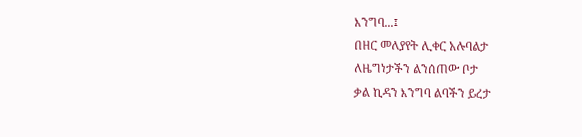እንግባ...፤
በዘር መለያየት ሊቀር አሉባልታ
ለዜግነታችን ልንሰጠው ቦታ
ቃል ኪዳን እንግባ ልባችን ይረታ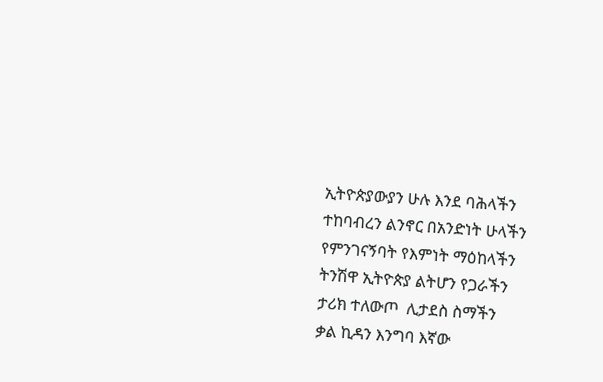ኢትዮጵያውያን ሁሉ እንደ ባሕላችን
ተከባብረን ልንኖር በአንድነት ሁላችን
የምንገናኝባት የእምነት ማዕከላችን
ትንሽዋ ኢትዮጵያ ልትሆን የጋራችን
ታሪክ ተለውጦ  ሊታደስ ስማችን
ቃል ኪዳን እንግባ እኛው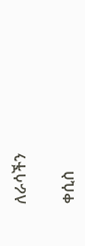ለራሳችን

ቀሲስ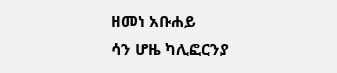ዘመነ አቡሐይ
ሳን ሆዜ ካሊፎርንያ